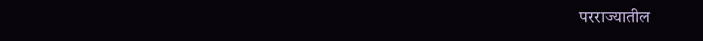परराज्यातील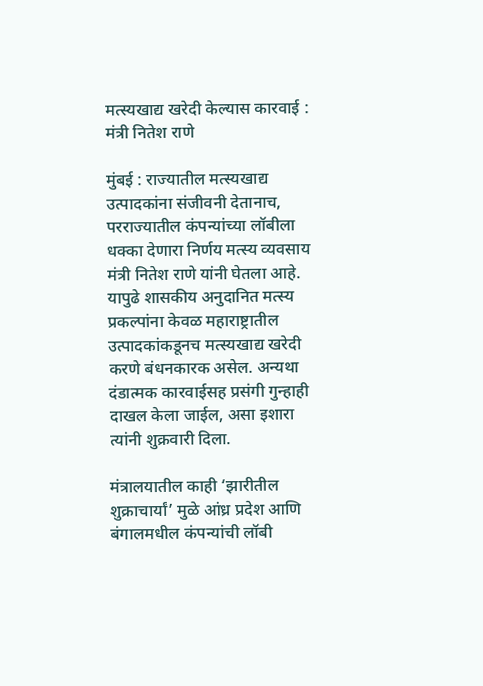मत्स्यखाद्य खरेदी केल्यास कारवाई : मंत्री नितेश राणे

मुंबई : राज्यातील मत्स्यखाद्य उत्पादकांना संजीवनी देतानाच, परराज्यातील कंपन्यांच्या लॉबीला धक्का देणारा निर्णय मत्स्य व्यवसाय मंत्री नितेश राणे यांनी घेतला आहे. यापुढे शासकीय अनुदानित मत्स्य प्रकल्पांना केवळ महाराष्ट्रातील उत्पादकांकडूनच मत्स्यखाद्य खरेदी करणे बंधनकारक असेल. अन्यथा दंडात्मक कारवाईसह प्रसंगी गुन्हाही दाखल केला जाईल, असा इशारा त्यांनी शुक्रवारी दिला.

मंत्रालयातील काही ‘झारीतील शुक्राचार्यां’ मुळे आंध्र प्रदेश आणि बंगालमधील कंपन्यांची लॉबी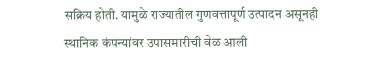सक्रिय होती. यामुळे राज्यातील गुणवत्तापूर्ण उत्पादन असूनही स्थानिक कंपन्यांवर उपासमारीची वेळ आली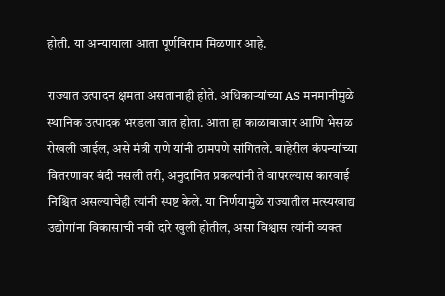होती. या अन्यायाला आता पूर्णविराम मिळणार आहे.

राज्यात उत्पादन क्षमता असतानाही होते. अधिकाऱ्यांच्या AS मनमानीमुळे स्थानिक उत्पादक भरडला जात होता. आता हा काळाबाजार आणि भेसळ रोखली जाईल, असे मंत्री राणे यांनी ठामपणे सांगितले. बाहेरील कंपन्यांच्या वितरणावर बंदी नसली तरी, अनुदानित प्रकल्पांनी ते वापरल्यास कारवाई निश्चित असल्याचेही त्यांनी स्पष्ट केले. या निर्णयामुळे राज्यातील मत्स्यखाद्य उद्योगांना विकासाची नवी दारे खुली होतील, असा विश्वास त्यांनी व्यक्त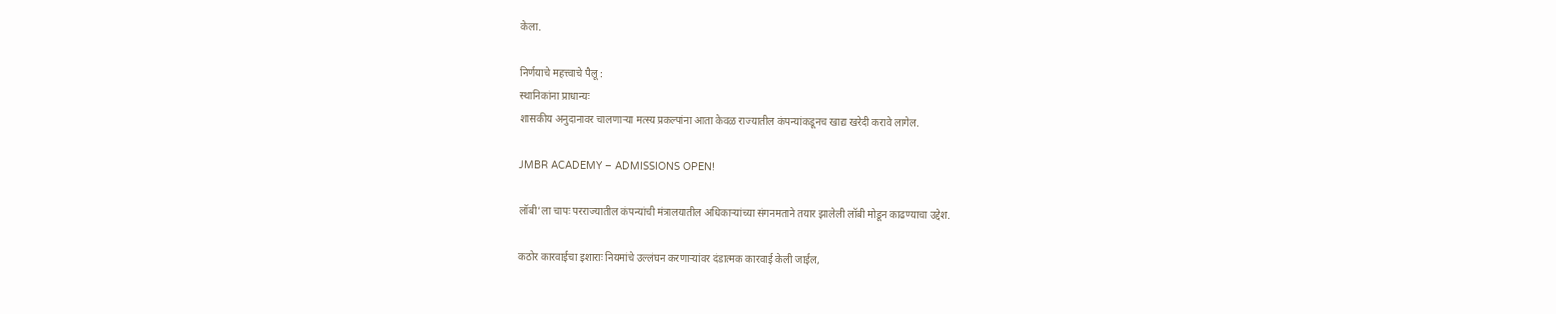केला.

निर्णयाचे महत्त्वाचे पैलू :
स्थानिकांना प्राधान्यः
शासकीय अनुदानावर चालणाऱ्या मत्स्य प्रकल्पांना आता केवळ राज्यातील कंपन्यांकडूनच खाद्य खरेदी करावे लागेल.

JMBR ACADEMY – ADMISSIONS OPEN!

लॉबी’ला चापः परराज्यातील कंपन्यांची मंत्रालयातील अधिकाऱ्यांच्या संगनमताने तयार झालेली लॉबी मोडून काढण्याचा उद्देश.

कठोर कारवाईचा इशाराः नियमांचे उल्लंघन करणाऱ्यांवर दंडात्मक कारवाई केली जाईल,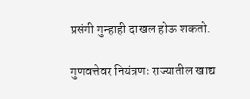प्रसंगी गुन्हाही दाखल होऊ शकतो.

गुणवत्तेवर नियंत्रणः राज्यातील खाद्य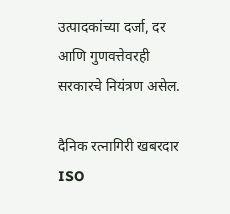उत्पादकांच्या दर्जा, दर आणि गुणवत्तेवरही सरकारचे नियंत्रण असेल.

दैनिक रत्नागिरी खबरदार
ISO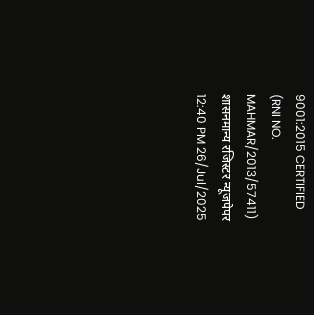9001:2015 CERTIFIED
(RNI NO. MAHMAR/2013/57411)
शासनमान्य रजिस्टर न्यूजपेपर
12:40 PM 26/Jul/2025